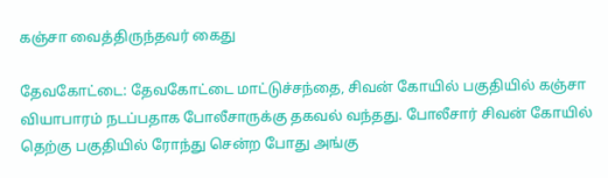கஞ்சா வைத்திருந்தவர் கைது

தேவகோட்டை: தேவகோட்டை மாட்டுச்சந்தை, சிவன் கோயில் பகுதியில் கஞ்சா வியாபாரம் நடப்பதாக போலீசாருக்கு தகவல் வந்தது. போலீசார் சிவன் கோயில் தெற்கு பகுதியில் ரோந்து சென்ற போது அங்கு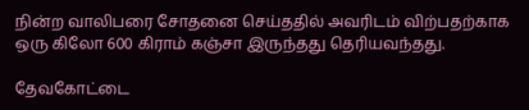நின்ற வாலிபரை சோதனை செய்ததில் அவரிடம் விற்பதற்காக ஒரு கிலோ 600 கிராம் கஞ்சா இருந்தது தெரியவந்தது.

தேவகோட்டை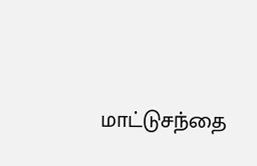மாட்டுசந்தை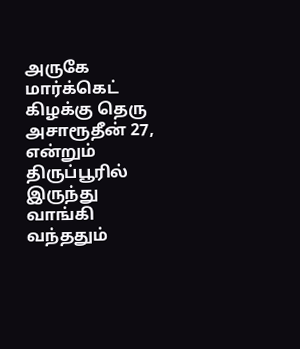அருகே மார்க்கெட் கிழக்கு தெரு அசாரூதீன் 27, என்றும் திருப்பூரில் இருந்து வாங்கி வந்ததும்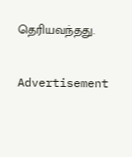தெரியவந்தது.

Advertisement